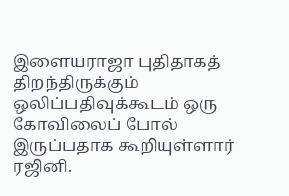இளையராஜா புதிதாகத் திறந்திருக்கும் ஒலிப்பதிவுக்கூடம் ஒரு கோவிலைப் போல் இருப்பதாக கூறியுள்ளார் ரஜினி.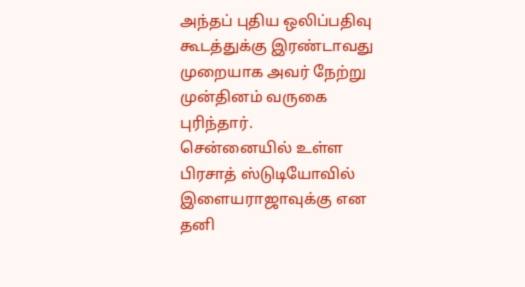அந்தப் புதிய ஒலிப்பதிவு கூடத்துக்கு இரண்டாவது முறையாக அவர் நேற்று முன்தினம் வருகை புரிந்தார்.
சென்னையில் உள்ள பிரசாத் ஸ்டுடியோவில் இளையராஜாவுக்கு என தனி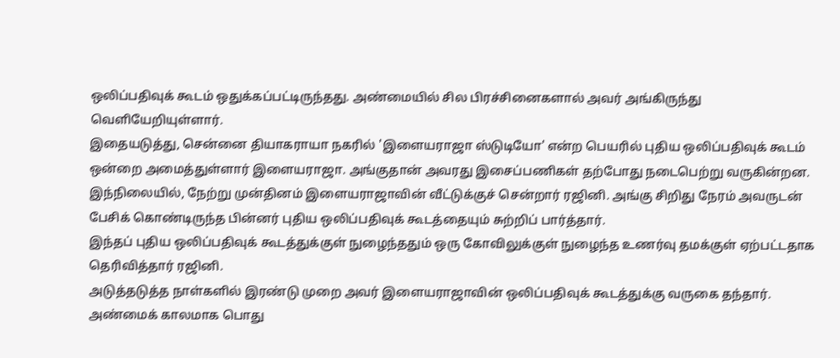ஒலிப்பதிவுக் கூடம் ஒதுக்கப்பட்டிருந்தது. அண்மையில் சில பிரச்சினைகளால் அவர் அங்கிருந்து வெளியேறியுள்ளார்.
இதையடுத்து, சென்னை தியாகராயா நகரில் 'இளையராஜா ஸ்டுடியோ' என்ற பெயரில் புதிய ஒலிப்பதிவுக் கூடம் ஒன்றை அமைத்துள்ளார் இளையராஜா. அங்குதான் அவரது இசைப்பணிகள் தற்போது நடைபெற்று வருகின்றன.
இந்நிலையில், நேற்று முன்தினம் இளையராஜாவின் வீட்டுக்குச் சென்றார் ரஜினி. அங்கு சிறிது நேரம் அவருடன் பேசிக் கொண்டிருந்த பின்னர் புதிய ஒலிப்பதிவுக் கூடத்தையும் சுற்றிப் பார்த்தார்.
இந்தப் புதிய ஒலிப்பதிவுக் கூடத்துக்குள் நுழைந்ததும் ஒரு கோவிலுக்குள் நுழைந்த உணர்வு தமக்குள் ஏற்பட்டதாக தெரிவித்தார் ரஜினி.
அடுத்தடுத்த நாள்களில் இரண்டு முறை அவர் இளையராஜாவின் ஒலிப்பதிவுக் கூடத்துக்கு வருகை தந்தார்.
அண்மைக் காலமாக பொது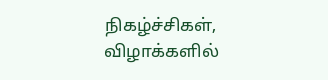நிகழ்ச்சிகள், விழாக்களில்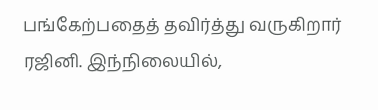பங்கேற்பதைத் தவிர்த்து வருகிறார் ரஜினி. இந்நிலையில்,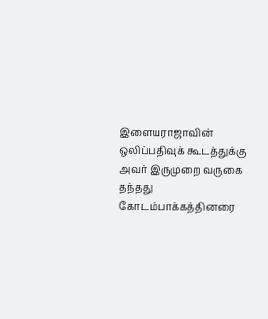இளையராஜாவின் ஒலிப்பதிவுக் கூடத்துக்கு அவர் இருமுறை வருகை தந்தது கோடம்பாக்கத்தினரை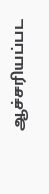ஆச்சரியப்பட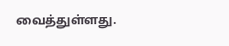வைத்துள்ளது.